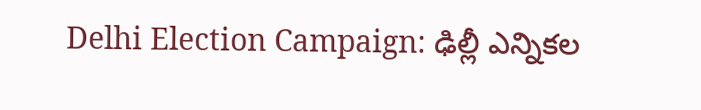Delhi Election Campaign: ఢిల్లీ ఎన్నికల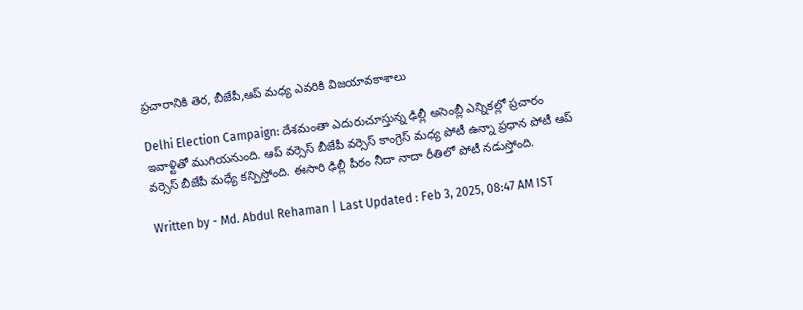ప్రచారానికి తెర, బీజేపీ,ఆప్ మధ్య ఎవరికి విజయావకాశాలు

Delhi Election Campaign: దేశమంతా ఎదురుచూస్తున్న ఢిల్లీ అసెంబ్లీ ఎన్నికల్లో ప్రచారం ఇవాళ్టితో ముగియనుంది. ఆప్ వర్సెస్ బీజేపీ వర్సెస్ కాంగ్రెస్ మధ్య పోటీ ఉన్నా ప్రధాన పోటీ ఆప్ వర్సెస్ బీజేపీ మధ్యే కన్పిస్తోంది. ఈసారి ఢిల్లీ పీఠం నీదా నాదా రీతిలో పోటీ నడుస్తోంది.

Written by - Md. Abdul Rehaman | Last Updated : Feb 3, 2025, 08:47 AM IST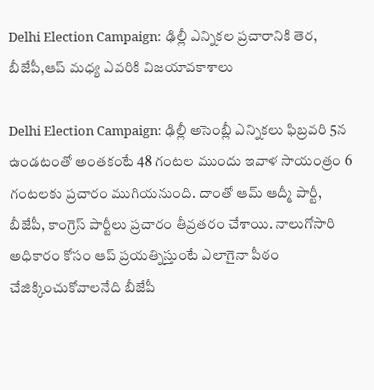Delhi Election Campaign: ఢిల్లీ ఎన్నికల ప్రచారానికి తెర, బీజేపీ,ఆప్ మధ్య ఎవరికి విజయావకాశాలు

Delhi Election Campaign: ఢిల్లీ అసెంబ్లీ ఎన్నికలు ఫిబ్రవరి 5న ఉండటంతో అంతకంటే 48 గంటల ముందు ఇవాళ సాయంత్రం 6 గంటలకు ప్రచారం ముగియనుంది. దాంతో ఆమ్ ఆద్మీ పార్టీ, బీజేపీ, కాంగ్రెస్ పార్టీలు ప్రచారం తీవ్రతరం చేశాయి. నాలుగోసారి అధికారం కోసం ఆప్ ప్రయత్నిస్తుంటే ఎలాగైనా పీఠం చేజిక్కించుకోవాలనేది బీజేపీ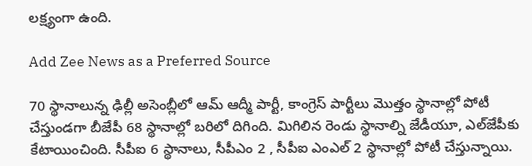లక్ష్యంగా ఉంది.

Add Zee News as a Preferred Source

70 స్థానాలున్న ఢిల్లీ అసెంబ్లీలో ఆమ్ ఆద్మీ పార్టీ, కాంగ్రెస్ పార్టీలు మొత్తం స్థానాల్లో పోటీ చేస్తుండగా బీజేపీ 68 స్థానాల్లో బరిలో దిగింది. మిగిలిన రెండు స్థానాల్ని జేడీయూ, ఎల్‌జేపీకు కేటాయించింది. సీపీఐ 6 స్థానాలు, సీపీఎం 2 , సీపీఐ ఎంఎల్ 2 స్థానాల్లో పోటీ చేస్తున్నాయి.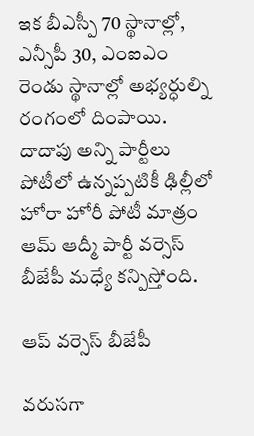ఇక బీఎస్పీ 70 స్థానాల్లో, ఎన్సీపీ 30, ఎంఐఎం రెండు స్థానాల్లో అభ్యర్ధుల్ని రంగంలో దింపాయి. దాదాపు అన్ని పార్టీలు పోటీలో ఉన్నప్పటికీ ఢిల్లీలో హోరా హోరీ పోటీ మాత్రం ఆమ్ ఆద్మీ పార్టీ వర్సెస్ బీజేపీ మధ్యే కన్పిస్తోంది.

ఆప్ వర్సెస్ బీజేపీ

వరుసగా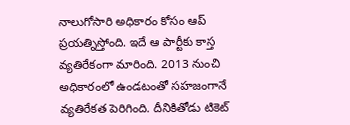నాలుగోసారి అధికారం కోసం ఆప్ ప్రయత్నిస్తోంది. ఇదే ఆ పార్టీకు కాస్త వ్యతిరేకంగా మారింది. 2013 నుంచి అధికారంలో ఉండటంతో సహజంగానే వ్యతిరేకత పెరిగింది. దీనికితోడు టికెట్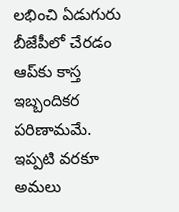లభించి ఏడుగురు బీజేపీలో చేరడం ఆప్‌కు కాస్త ఇబ్బందికర పరిణామమే. ఇప్పటి వరకూ అమలు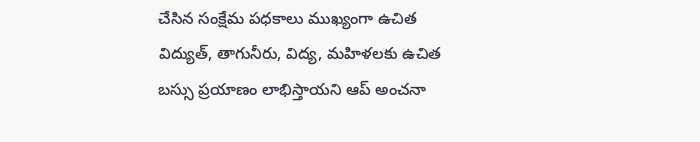చేసిన సంక్షేమ పధకాలు ముఖ్యంగా ఉచిత విద్యుత్, తాగునీరు, విద్య, మహిళలకు ఉచిత బస్సు ప్రయాణం లాభిస్తాయని ఆప్ అంచనా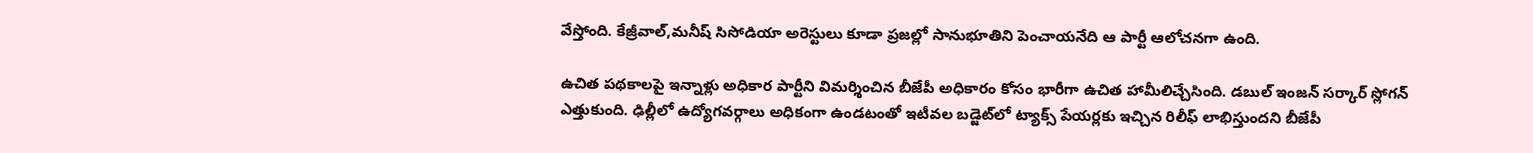వేస్తోంది. కేజ్రీవాల్,మనీష్ సిసోడియా అరెస్టులు కూడా ప్రజల్లో సానుభూతిని పెంచాయనేది ఆ పార్టీ ఆలోచనగా ఉంది.

ఉచిత పథకాలపై ఇన్నాళ్లు అధికార పార్టీని విమర్శించిన బీజేపీ అధికారం కోసం భారీగా ఉచిత హామీలిచ్చేసింది. డబుల్ ఇంజన్ సర్కార్ స్లోగన్ ఎత్తుకుంది. ఢిల్లీలో ఉద్యోగవర్గాలు అధికంగా ఉండటంతో ఇటీవల బడ్జెట్‌లో ట్యాక్స్ పేయర్లకు ఇచ్చిన రిలీఫ్ లాభిస్తుందని బీజేపీ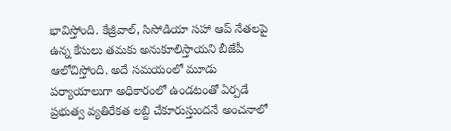భావిస్తోంది. కేజ్రీవాల్, సిసోడియా సహా ఆప్ నేతలపై ఉన్న కేసులు తమకు అనుకూలిస్తాయని బీజేపీ ఆలోచిస్తోంది. అదే సమయంలో మూడు పర్యాయాలుగా అధికారంలో ఉండటంతో ఏర్పడే ప్రభుత్వ వ్యతిరేకత లబ్ది చేకూరుస్తుందనే అంచనాలో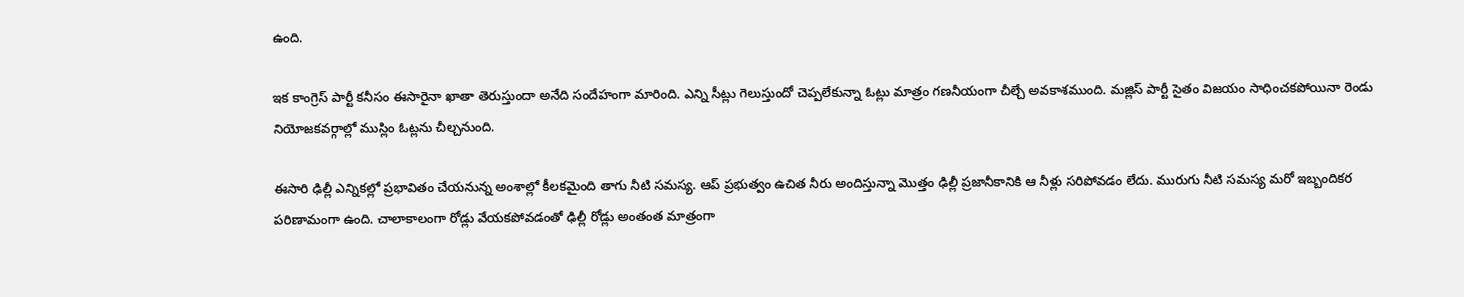ఉంది.

ఇక కాంగ్రెస్ పార్టీ కనీసం ఈసారైనా ఖాతా తెరుస్తుందా అనేది సందేహంగా మారింది. ఎన్ని సీట్లు గెలుస్తుందో చెప్పలేకున్నా ఓట్లు మాత్రం గణనీయంగా చీల్చే అవకాశముంది. మజ్లిస్ పార్టీ సైతం విజయం సాధించకపోయినా రెండు నియోజకవర్గాల్లో ముస్లిం ఓట్లను చీల్చనుంది.

ఈసారి ఢిల్లీ ఎన్నికల్లో ప్రభావితం చేయనున్న అంశాల్లో కీలకమైంది తాగు నీటి సమస్య. ఆప్ ప్రభుత్వం ఉచిత నీరు అందిస్తున్నా మొత్తం ఢిల్లీ ప్రజానీకానికి ఆ నీళ్లు సరిపోవడం లేదు. మురుగు నీటి సమస్య మరో ఇబ్బందికర పరిణామంగా ఉంది. చాలాకాలంగా రోడ్లు వేయకపోవడంతో ఢిల్లీ రోడ్లు అంతంత మాత్రంగా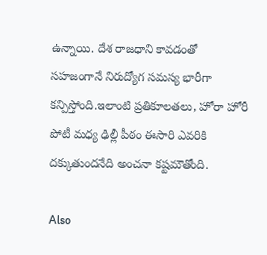ఉన్నాయి. దేశ రాజధాని కావడంతో సహజంగానే నిరుద్యోగ సమస్య భారీగా కన్పిస్తోంది.ఇలాంటి ప్రతికూలతలు, హోరా హోరీ పోటీ మధ్య ఢిల్లీ పీఠం ఈసారి ఎవరికి దక్కుతుందనేది అంచనా కష్టమౌతోంది.

Also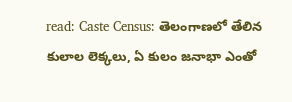read: Caste Census: తెలంగాణలో తేలిన కులాల లెక్కలు, ఏ కులం జనాభా ఎంతో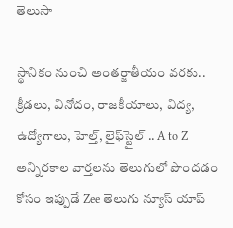తెలుసా

స్థానికం నుంచి అంతర్జాతీయం వరకు.. క్రీడలు, వినోదం, రాజకీయాలు, విద్య, ఉద్యోగాలు, హెల్త్, లైఫ్‌స్టైల్ .. A to Z అన్నిరకాల వార్తలను తెలుగులో పొందడం కోసం ఇప్పుడే Zee తెలుగు న్యూస్ యాప్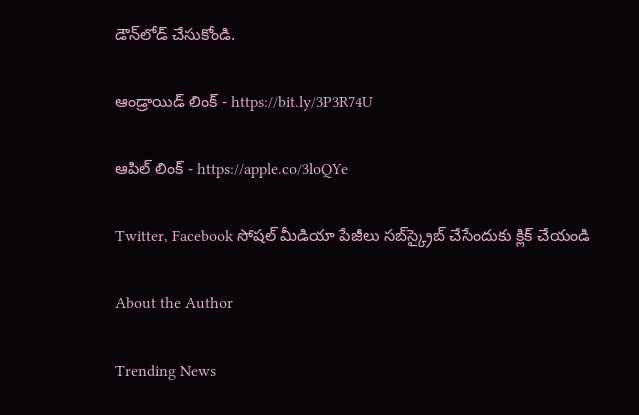డౌన్‌లోడ్ చేసుకోండి.

ఆండ్రాయిడ్ లింక్ - https://bit.ly/3P3R74U

ఆపిల్ లింక్ - https://apple.co/3loQYe

Twitter, Facebook సోషల్ మీడియా పేజీలు సబ్‌స్క్రైబ్ చేసేందుకు క్లిక్ చేయండి

About the Author

Trending News